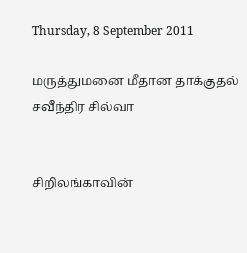Thursday, 8 September 2011

மருத்துமனை மீதான தாக்குதல் சவீந்திர சில்வா


சிறிலங்காவின்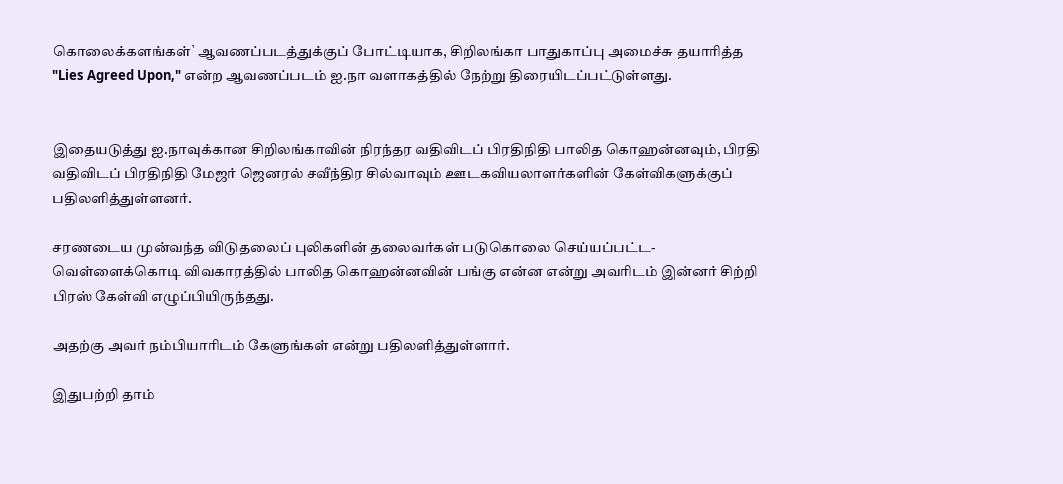கொலைக்களங்கள்` ஆவணப்படத்துக்குப் போட்டியாக, சிறிலங்கா பாதுகாப்பு அமைச்சு தயாரித்த "Lies Agreed Upon," என்ற ஆவணப்படம் ஐ.நா வளாகத்தில் நேற்று திரையிடப்பட்டுள்ளது.


இதையடுத்து ஐ.நாவுக்கான சிறிலங்காவின் நிரந்தர வதிவிடப் பிரதிநிதி பாலித கொஹன்னவும், பிரதி வதிவிடப் பிரதிநிதி மேஜர் ஜெனரல் சவீந்திர சில்வாவும் ஊடகவியலாளர்களின் கேள்விகளுக்குப் பதிலளித்துள்ளனர்.

சரணடைய முன்வந்த விடுதலைப் புலிகளின் தலைவர்கள் படுகொலை செய்யப்பட்ட- வெள்ளைக்கொடி விவகாரத்தில் பாலித கொஹன்னவின் பங்கு என்ன என்று அவரிடம் இன்னர் சிற்றி பிரஸ் கேள்வி எழுப்பியிருந்தது.

அதற்கு அவர் நம்பியாரிடம் கேளுங்கள் என்று பதிலளித்துள்ளார்.

இதுபற்றி தாம்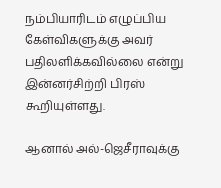நம்பியாரிடம் எழுப்பிய கேள்விகளுக்கு அவர் பதிலளிக்கவில்லை என்று இன்னர்சிற்றி பிரஸ் கூறியுள்ளது.

ஆனால் அல்-ஜெசீராவுக்கு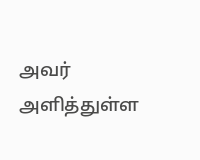அவர் அளித்துள்ள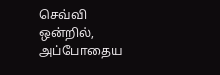செவ்வி ஒன்றில், அப்போதைய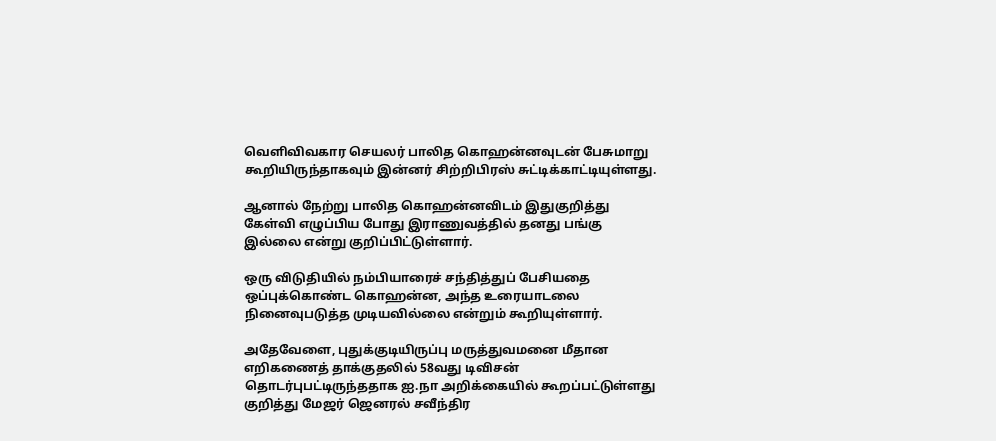வெளிவிவகார செயலர் பாலித கொஹன்னவுடன் பேசுமாறு கூறியிருந்தாகவும் இன்னர் சிற்றிபிரஸ் சுட்டிக்காட்டியுள்ளது.

ஆனால் நேற்று பாலித கொஹன்னவிடம் இதுகுறித்து கேள்வி எழுப்பிய போது இராணுவத்தில் தனது பங்கு இல்லை என்று குறிப்பிட்டுள்ளார்.

ஒரு விடுதியில் நம்பியாரைச் சந்தித்துப் பேசியதை ஒப்புக்கொண்ட கொஹன்ன, அந்த உரையாடலை நினைவுபடுத்த முடியவில்லை என்றும் கூறியுள்ளார்.

அதேவேளை, புதுக்குடியிருப்பு மருத்துவமனை மீதான எறிகணைத் தாக்குதலில் 58வது டிவிசன் தொடர்புபட்டிருந்ததாக ஐ.நா அறிக்கையில் கூறப்பட்டுள்ளது குறித்து மேஜர் ஜெனரல் சவீந்திர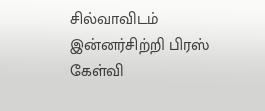சில்வாவிடம் இன்னர்சிற்றி பிரஸ் கேள்வி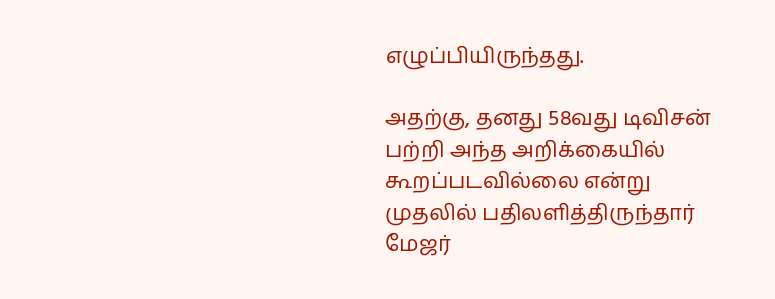எழுப்பியிருந்தது.

அதற்கு, தனது 58வது டிவிசன் பற்றி அந்த அறிக்கையில் கூறப்படவில்லை என்று முதலில் பதிலளித்திருந்தார் மேஜர்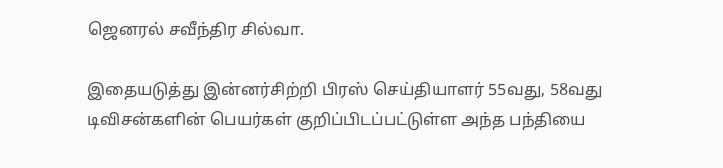ஜெனரல் சவீந்திர சில்வா.

இதையடுத்து இன்னர்சிற்றி பிரஸ் செய்தியாளர் 55வது, 58வது டிவிசன்களின் பெயர்கள் குறிப்பிடப்பட்டுள்ள அந்த பந்தியை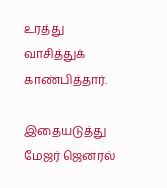உரத்து வாசித்துக் காண்பித்தார்.

இதையடுத்து மேஜர் ஜெனரல்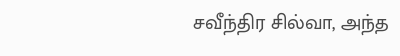சவீந்திர சில்வா, அந்த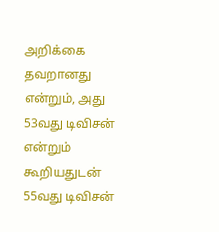அறிக்கை தவறானது என்றும், அது 53வது டிவிசன் என்றும் கூறியதுடன் 55வது டிவிசன்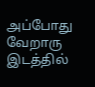அப்போது வேறாரு இடத்தில்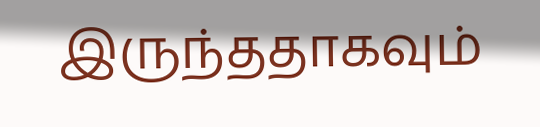இருந்ததாகவும்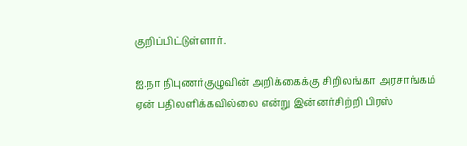குறிப்பிட்டுள்ளார்.

ஐ.நா நிபுணர்குழுவின் அறிக்கைக்கு சிறிலங்கா அரசாங்கம் ஏன் பதிலளிக்கவில்லை என்று இன்னர்சிற்றி பிரஸ்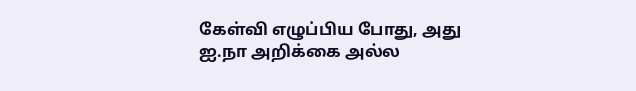கேள்வி எழுப்பிய போது, அது ஐ.நா அறிக்கை அல்ல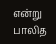என்று பாலித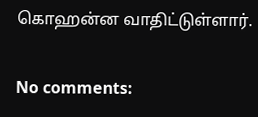கொஹன்ன வாதிட்டுள்ளார்.

No comments: